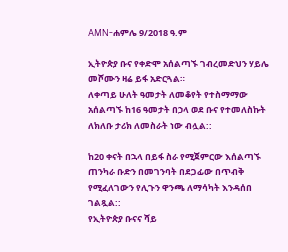AMN-ሐምሌ 9/2018 ዓ.ም

ኢትዮጵያ ቡና የቀድሞ አሰልጣኙ ገብረመድህን ሃይሌ መሾሙን ዛሬ ይፋ አድርጓል።
ለቀጣይ ሁለት ዓመታት ለመቆየት የተስማማው አሰልጣኙ ከ16 ዓመታት በኃላ ወደ ቡና የተመለስኩት ለክለቡ ታሪክ ለመስራት ነው ብሏል::

ከ20 ቀናት በኋላ በይፋ ስራ የሚጀምርው እሰልጣኙ ጠንካራ ቡድን በመገንባት በደጋፊው በጥብቅ የሚፈለገውን የሊጉን ዋንጫ ለማሳካት እንዳሰበ ገልጿል::
የኢትዮጵያ ቡናና ሻይ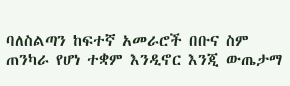ባለስልጣን ከፍተኛ አመራሮች በቡና ስም ጠንካራ የሆነ ተቋም እንዲኖር እንጂ ውጤታማ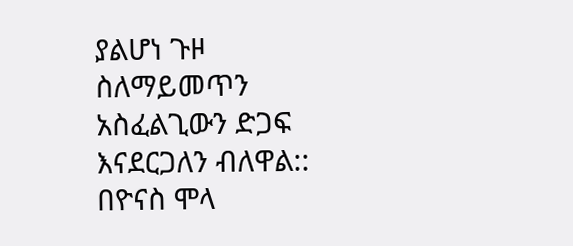ያልሆነ ጉዞ ስለማይመጥን አስፈልጊውን ድጋፍ እናደርጋለን ብለዋል::
በዮናስ ሞላ